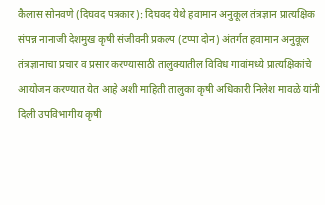कैलास सोनवणे (दिघवद पत्रकार): दिघवद येथे हवामान अनुकूल तंत्रज्ञान प्रात्यक्षिक संपन्न नानाजी देशमुख कृषी संजीवनी प्रकल्प (टप्पा दोन) अंतर्गत हवामान अनुकूल तंत्रज्ञानाचा प्रचार व प्रसार करण्यासाठी तालुक्यातील विविध गावांमध्ये प्रात्यक्षिकांचे आयोजन करण्यात येत आहे अशी माहिती तालुका कृषी अधिकारी निलेश मावळे यांनी दिली उपविभागीय कृषी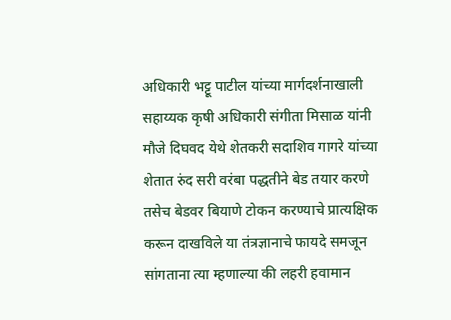अधिकारी भट्टू पाटील यांच्या मार्गदर्शनाखाली सहाय्यक कृषी अधिकारी संगीता मिसाळ यांनी मौजे दिघवद येथे शेतकरी सदाशिव गागरे यांच्या शेतात रुंद सरी वरंबा पद्धतीने बेड तयार करणे तसेच बेडवर बियाणे टोकन करण्याचे प्रात्यक्षिक करून दाखविले या तंत्रज्ञानाचे फायदे समजून सांगताना त्या म्हणाल्या की लहरी हवामान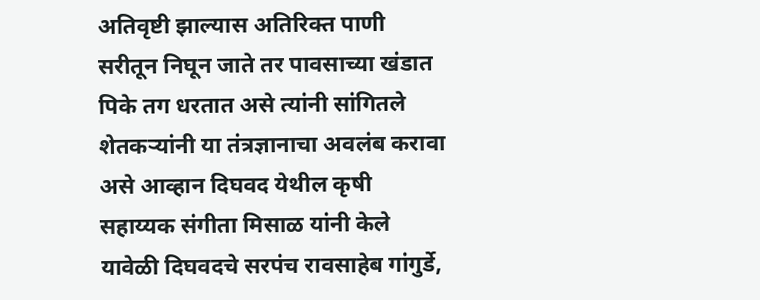अतिवृष्टी झाल्यास अतिरिक्त पाणी सरीतून निघून जाते तर पावसाच्या खंडात पिके तग धरतात असे त्यांनी सांगितले शेतकऱ्यांनी या तंत्रज्ञानाचा अवलंब करावा असे आव्हान दिघवद येथील कृषी सहाय्यक संगीता मिसाळ यांनी केले यावेळी दिघवदचे सरपंच रावसाहेब गांगुर्डे,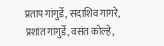प्रताप गांगुर्डे, सदाशिव गागरे, प्रशांत गांगुर्डे, वसंत कोल्हे,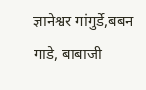ज्ञानेश्वर गांगुर्डे,बबन गाडे, बाबाजी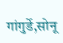गांगुर्डे,सोनू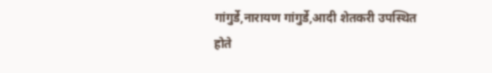गांगुर्डे,नारायण गांगुर्डे,आदी शेतकरी उपस्थित होते